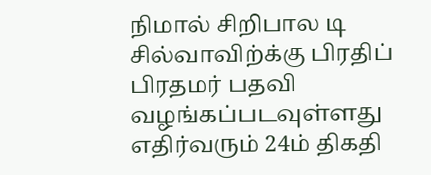நிமால் சிறிபால டி சில்வாவிற்க்கு பிரதிப் பிரதமர் பதவி வழங்கப்படவுள்ளது
எதிர்வரும் 24ம் திகதி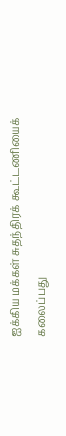ஐக்கிய மக்கள் சுதந்திரக் கூட்டணியைக் கலைப்பது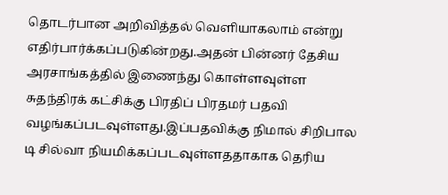தொடர்பான அறிவித்தல் வெளியாகலாம் என்று எதிர்பார்க்கப்படுகின்றது.அதன் பின்னர் தேசிய அரசாங்கத்தில் இணைந்து கொள்ளவுள்ள சுதந்திரக் கட்சிக்கு பிரதிப் பிரதமர் பதவி வழங்கப்படவுள்ளது.இப்பதவிக்கு நிமால் சிறிபால டி சில்வா நியமிக்கப்படவுள்ளததாகாக தெரிய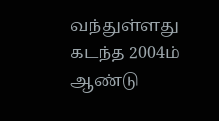வந்துள்ளது கடந்த 2004ம் ஆண்டு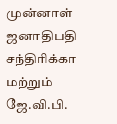முன்னாள் ஜனாதிபதி சந்திரிக்கா மற்றும் ஜே.வி.பி.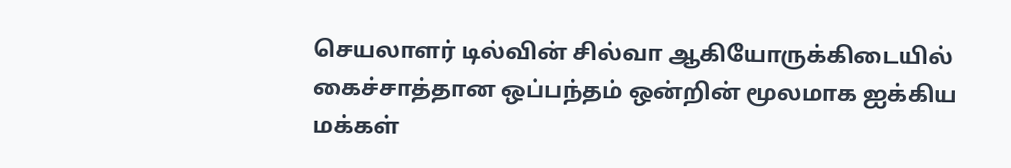செயலாளர் டில்வின் சில்வா ஆகியோருக்கிடையில் கைச்சாத்தான ஒப்பந்தம் ஒன்றின் மூலமாக ஐக்கிய மக்கள்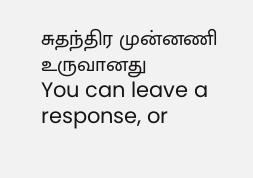சுதந்திர முன்னணி உருவானது
You can leave a response, or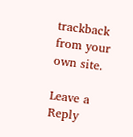trackback from your own site.

Leave a Reply